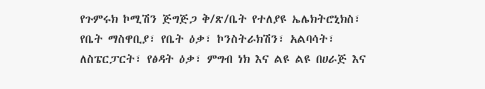የጉምሩክ ኮሚሽን ጅግጅጋ ቅ/ጽ/ቤት የተለያዩ ኤሌክትሮኒክስ፣ የቤት ማስዋቢያ፣ የቤት ዕቃ፣ ኮንስትራክሽን፣ አልባሳት፣ ለስፔርፓርት፣ የፅዳት ዕቃ፣ ምግብ ነክ እና ልዩ ልዩ በሀራጅ እና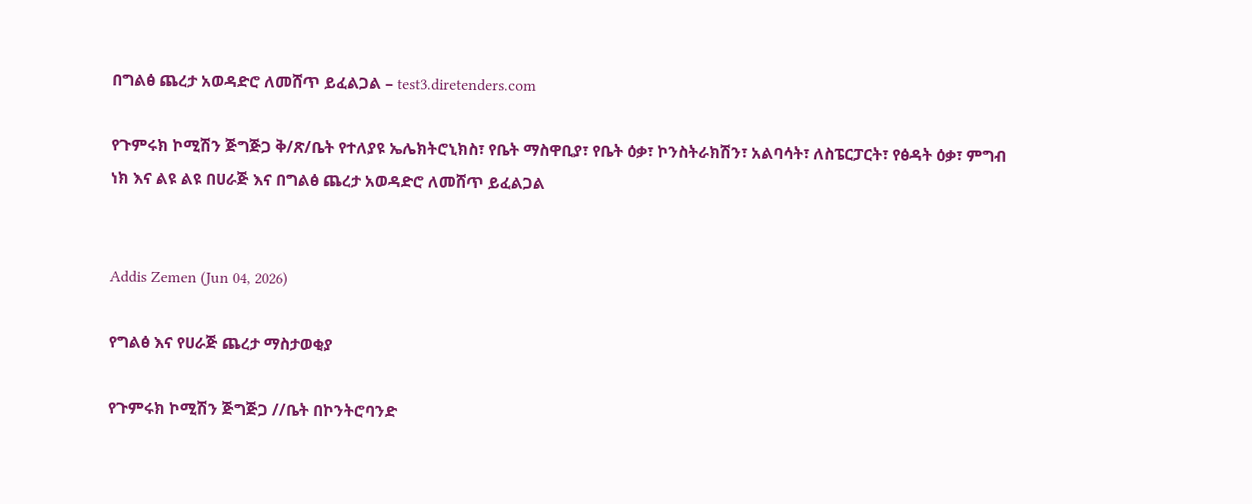በግልፅ ጨረታ አወዳድሮ ለመሸጥ ይፈልጋል – test3.diretenders.com

የጉምሩክ ኮሚሽን ጅግጅጋ ቅ/ጽ/ቤት የተለያዩ ኤሌክትሮኒክስ፣ የቤት ማስዋቢያ፣ የቤት ዕቃ፣ ኮንስትራክሽን፣ አልባሳት፣ ለስፔርፓርት፣ የፅዳት ዕቃ፣ ምግብ ነክ እና ልዩ ልዩ በሀራጅ እና በግልፅ ጨረታ አወዳድሮ ለመሸጥ ይፈልጋል


Addis Zemen (Jun 04, 2026)

የግልፅ እና የሀራጅ ጨረታ ማስታወቂያ

የጉምሩክ ኮሚሽን ጅግጅጋ //ቤት በኮንትሮባንድ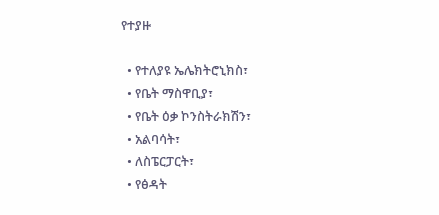የተያዙ

  • የተለያዩ ኤሌክትሮኒክስ፣
  • የቤት ማስዋቢያ፣
  • የቤት ዕቃ ኮንስትራክሽን፣
  • አልባሳት፣
  • ለስፔርፓርት፣
  • የፅዳት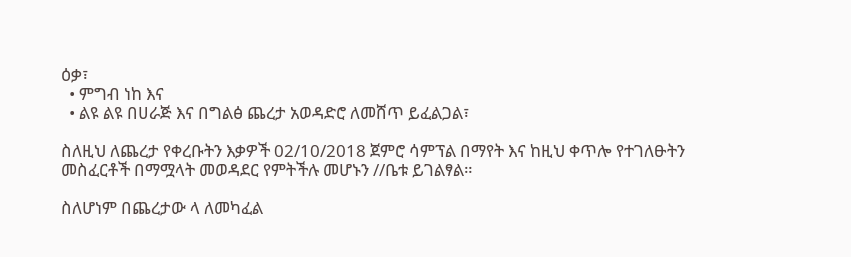ዕቃ፣
  • ምግብ ነከ እና
  • ልዩ ልዩ በሀራጅ እና በግልፅ ጨረታ አወዳድሮ ለመሸጥ ይፈልጋል፣

ስለዚህ ለጨረታ የቀረቡትን እቃዎች 02/10/2018 ጀምሮ ሳምፕል በማየት እና ከዚህ ቀጥሎ የተገለፁትን መስፈርቶች በማሟላት መወዳደር የምትችሉ መሆኑን //ቤቱ ይገልፃል።

ስለሆነም በጨረታው ላ ለመካፈል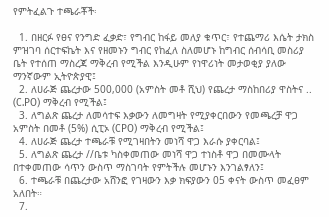የምትፈልጉ ተጫራቾች፡

  1. በዘርፉ የፀና የንግድ ፈቃድ፣ የግብር ከፋይ መለያ ቁጥር፣ የተጨማሪ እሴት ታክስ ምዝገባ ሰርተፍኬት እና የዘመኑን ግብር የከፈለ ስለመሆኑ ከግብር ሰብሳቢ መስሪያ ቤት የተሰጠ ማስረጃ ማቅረብ የሚችል እንዲሁም የነዋሪነት መታወቂያ ያለው ማንኛውም ኢትዮጵያዊ፤
  2. ለሀራጅ ጨረታው 500,000 (አምስት መቶ ሺህ) የጨረታ ማስከበሪያ ዋስትና .. (C.PO) ማቅረብ የሚችል፤
  3. ለግልጽ ጨረታ ለመሳተፍ እቃውን ለመግዛት የሚያቀርበውን የመጫረቻ ዋጋ አምስት በመቶ (5%) ሲፒኦ (CPO) ማቅረብ የሚችል፤
  4. ለሀራጅ ጨረታ ተጫራቹ የሚገዛበትን መነሻ ዋጋ እራሱ ያቀርባል፤
  5. ለግልጽ ጨረታ //ቤቱ ካስቀመጠው መነሻ ዋጋ ተነስቶ ዋጋ በመሙላት በተቀመጠው ሳጥን ውስጥ ማስገባት የምትችሉ መሆኑን እንገልፃለን፤
  6. ተጫራቹ በጨረታው አሸንፎ የገዛውን እቃ ክፍያውን 05 ቀናት ውስጥ መፈፀም አለበት።
  7.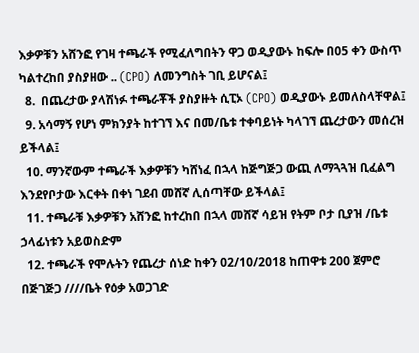እቃዎቹን አሸንፎ የገዛ ተጫራች የሚፈለግበትን ዋጋ ወዲያውኑ ከፍሎ በ05 ቀን ውስጥ ካልተረከበ ያስያዘው .. (CPO) ለመንግስት ገቢ ይሆናል፤
  8.  በጨረታው ያላሽነፉ ተጫራቾች ያስያዙት ሲፒኦ (CPO) ወዲያውኑ ይመለስላቸዋል፤
  9. አሳማኝ የሆነ ምክንያት ከተገኘ እና በመ/ቤቱ ተቀባይነት ካላገኘ ጨረታውን መሰረዝ ይችላል፤
  10. ማንኛውም ተጫራች እቃዎቹን ካሸነፈ በኋላ ከጅግጅጋ ውጪ ለማጓጓዝ ቢፈልግ እንደየቦታው እርቀት በቀነ ገደብ መሸኛ ሊሰጣቸው ይችላል፤
  11. ተጫራቹ እቃዎቹን አሸንፎ ከተረከበ በኋላ መሸኛ ሳይዝ የትም ቦታ ቢያዝ /ቤቱ ኃላፊነቱን አይወስድም
  12. ተጫራች የሞሉትን የጨረታ ሰነድ ከቀን 02/10/2018 ከጠዋቱ 200 ጀምሮ በጅገጅጋ ////ቤት የዕቃ አወጋገድ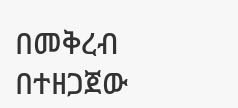በመቅረብ በተዘጋጀው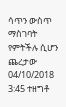ሳጥን ውስጥ ማስገባት የምትችሉ ሲሆን ጨረታው 04/10/2018 3:45 ተዘግቶ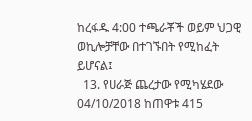ከረፋዱ 4:00 ተጫራቾች ወይም ህጋዊ ወኪሎቻቸው በተገኙበት የሚከፈት ይሆናል፤
  13. የሀራጅ ጨረታው የሚካሄደው 04/10/2018 ከጠዋቱ 415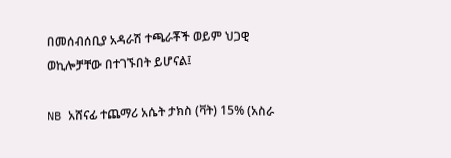በመሰብሰቢያ አዳራሽ ተጫራቾች ወይም ህጋዊ ወኪሎቻቸው በተገኙበት ይሆናል፤

NB አሸናፊ ተጨማሪ አሴት ታክስ (ቫት) 15% (አስራ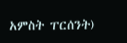አምስት ፐርሰንት)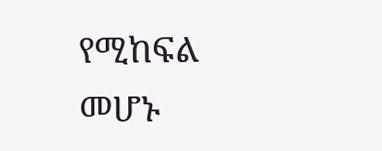የሚከፍል መሆኑ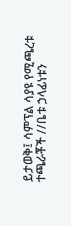ይታወቅ፤ ሳምፕል ሳያዩ የሚጫረቱ ተጫራቾች //ቤቱ ኃላፊነቱን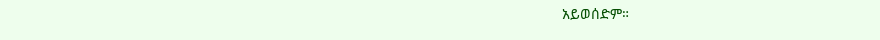አይወሰድም።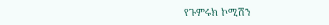የጉምሩክ ኮሚሽን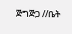ጅግጅጋ //ቤት